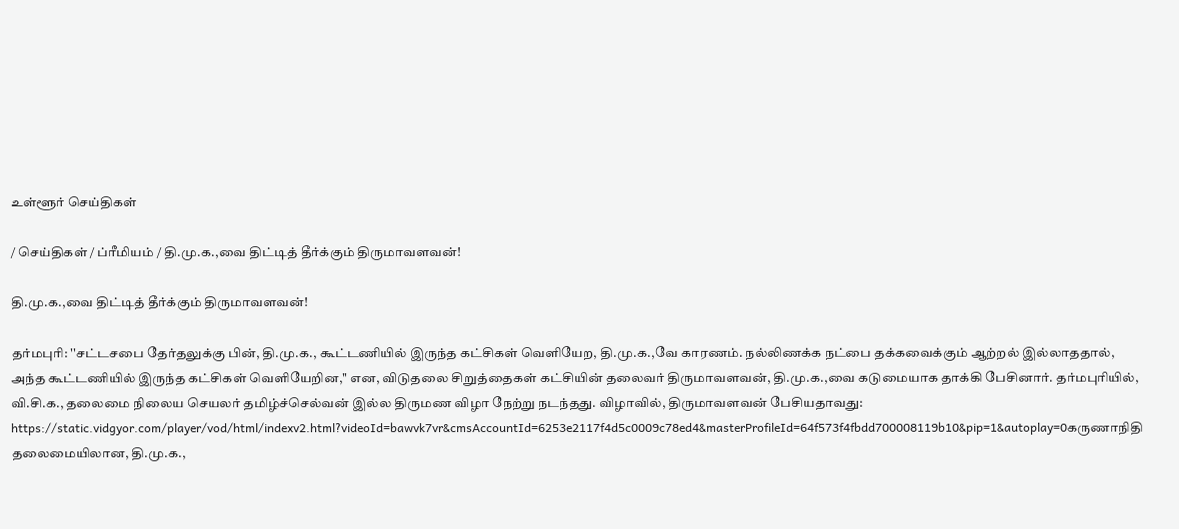உள்ளூர் செய்திகள்

/ செய்திகள் / ப்ரீமியம் / தி.மு.க.,வை திட்டித் தீர்க்கும் திருமாவளவன்!

தி.மு.க.,வை திட்டித் தீர்க்கும் திருமாவளவன்!

தர்மபுரி: ''சட்டசபை தேர்தலுக்கு பின், தி.மு.க., கூட்டணியில் இருந்த கட்சிகள் வெளியேற, தி.மு.க.,வே காரணம். நல்லிணக்க நட்பை தக்கவைக்கும் ஆற்றல் இல்லாததால், அந்த கூட்டணியில் இருந்த கட்சிகள் வெளியேறின,'' என, விடுதலை சிறுத்தைகள் கட்சியின் தலைவர் திருமாவளவன், தி.மு.க.,வை கடுமையாக தாக்கி பேசினார். தர்மபுரியில், வி.சி.க., தலைமை நிலைய செயலர் தமிழ்ச்செல்வன் இல்ல திருமண விழா நேற்று நடந்தது. விழாவில், திருமாவளவன் பேசியதாவது: https://static.vidgyor.com/player/vod/html/indexv2.html?videoId=bawvk7vr&cmsAccountId=6253e2117f4d5c0009c78ed4&masterProfileId=64f573f4fbdd700008119b10&pip=1&autoplay=0கருணாநிதி தலைமையிலான, தி.மு.க.,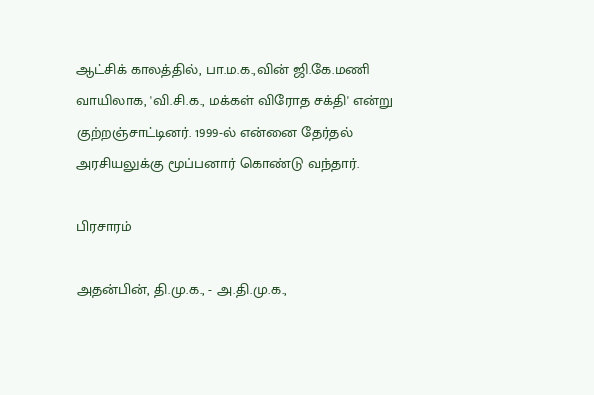ஆட்சிக் காலத்தில், பா.ம.க.,வின் ஜி.கே.மணி வாயிலாக, 'வி.சி.க., மக்கள் விரோத சக்தி' என்று குற்றஞ்சாட்டினர். 1999-ல் என்னை தேர்தல் அரசியலுக்கு மூப்பனார் கொண்டு வந்தார்.

பிரசாரம்

அதன்பின், தி.மு.க., - அ.தி.மு.க.,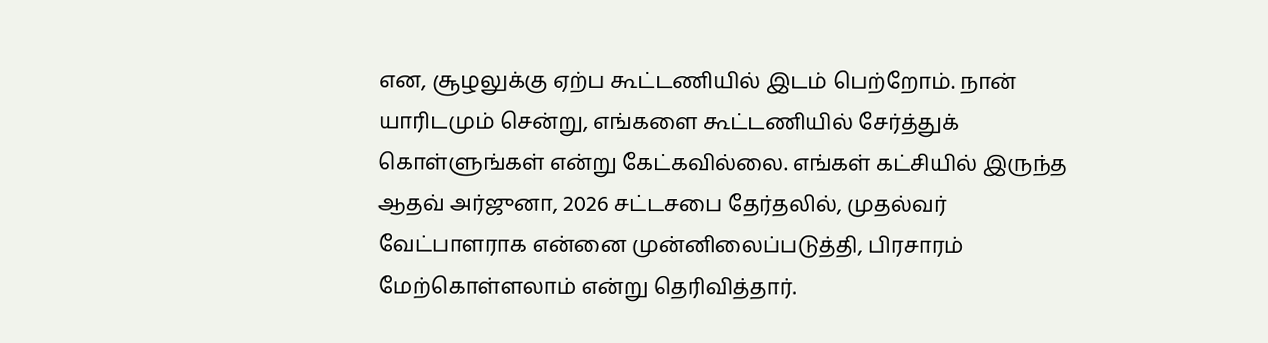என, சூழலுக்கு ஏற்ப கூட்டணியில் இடம் பெற்றோம். நான் யாரிடமும் சென்று, எங்களை கூட்டணியில் சேர்த்துக் கொள்ளுங்கள் என்று கேட்கவில்லை. எங்கள் கட்சியில் இருந்த ஆதவ் அர்ஜுனா, 2026 சட்டசபை தேர்தலில், முதல்வர் வேட்பாளராக என்னை முன்னிலைப்படுத்தி, பிரசாரம் மேற்கொள்ளலாம் என்று தெரிவித்தார்.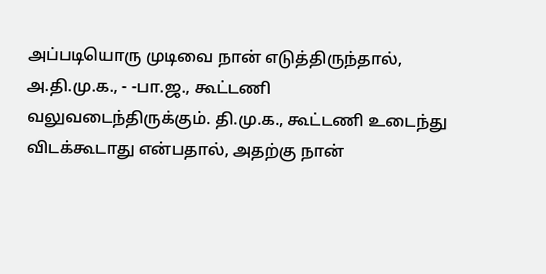அப்படியொரு முடிவை நான் எடுத்திருந்தால், அ.தி.மு.க., - -பா.ஜ., கூட்டணி வலுவடைந்திருக்கும். தி.மு.க., கூட்டணி உடைந்து விடக்கூடாது என்பதால், அதற்கு நான்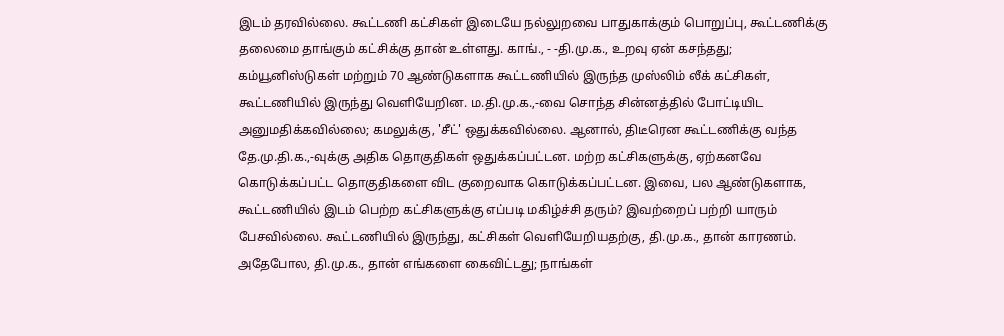இடம் தரவில்லை. கூட்டணி கட்சிகள் இடையே நல்லுறவை பாதுகாக்கும் பொறுப்பு, கூட்டணிக்கு தலைமை தாங்கும் கட்சிக்கு தான் உள்ளது. காங்., - -தி.மு.க., உறவு ஏன் கசந்தது; கம்யூனிஸ்டுகள் மற்றும் 70 ஆண்டுகளாக கூட்டணியில் இருந்த முஸ்லிம் லீக் கட்சிகள், கூட்டணியில் இருந்து வெளியேறின. ம.தி.மு.க.,-வை சொந்த சின்னத்தில் போட்டியிட அனுமதிக்கவில்லை; கமலுக்கு, 'சீட்' ஒதுக்கவில்லை. ஆனால், திடீரென கூட்டணிக்கு வந்த தே.மு.தி.க.,-வுக்கு அதிக தொகுதிகள் ஒதுக்கப்பட்டன. மற்ற கட்சிகளுக்கு, ஏற்கனவே கொடுக்கப்பட்ட தொகுதிகளை விட குறைவாக கொடுக்கப்பட்டன. இவை, பல ஆண்டுகளாக, கூட்டணியில் இடம் பெற்ற கட்சிகளுக்கு எப்படி மகிழ்ச்சி தரும்? இவற்றைப் பற்றி யாரும் பேசவில்லை. கூட்டணியில் இருந்து, கட்சிகள் வெளியேறியதற்கு, தி.மு.க., தான் காரணம். அதேபோல, தி.மு.க., தான் எங்களை கைவிட்டது; நாங்கள்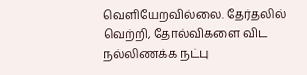வெளியேறவில்லை. தேர்தலில் வெற்றி, தோல்விகளை விட நல்லிணக்க நட்பு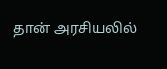தான் அரசியலில்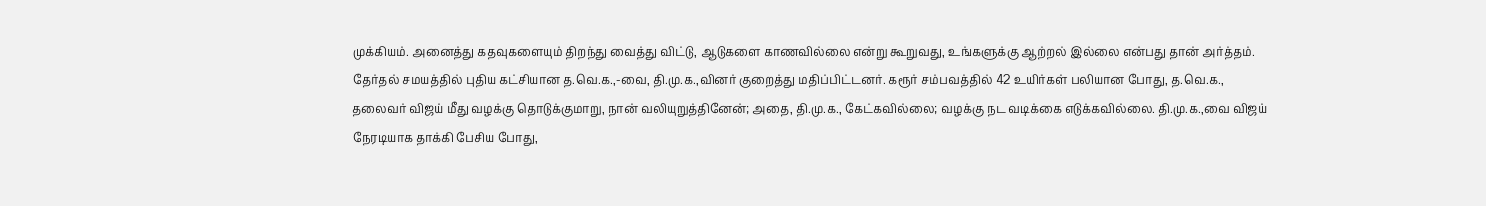முக்கியம். அனைத்து கதவுகளையும் திறந்து வைத்து விட்டு, ஆடுகளை காணவில்லை என்று கூறுவது, உங்களுக்கு ஆற்றல் இல்லை என்பது தான் அர்த்தம். தேர்தல் சமயத்தில் புதிய கட்சியான த.வெ.க.,-வை, தி.மு.க.,வினர் குறைத்து மதிப்பிட்டனர். கரூர் சம்பவத்தில் 42 உயிர்கள் பலியான போது, த.வெ.க., தலைவர் விஜய் மீது வழக்கு தொடுக்குமாறு, நான் வலியுறுத்தினேன்; அதை, தி.மு.க., கேட்கவில்லை; வழக்கு நட வடிக்கை எடுக்கவில்லை. தி.மு.க.,வை விஜய் நேரடியாக தாக்கி பேசிய போது,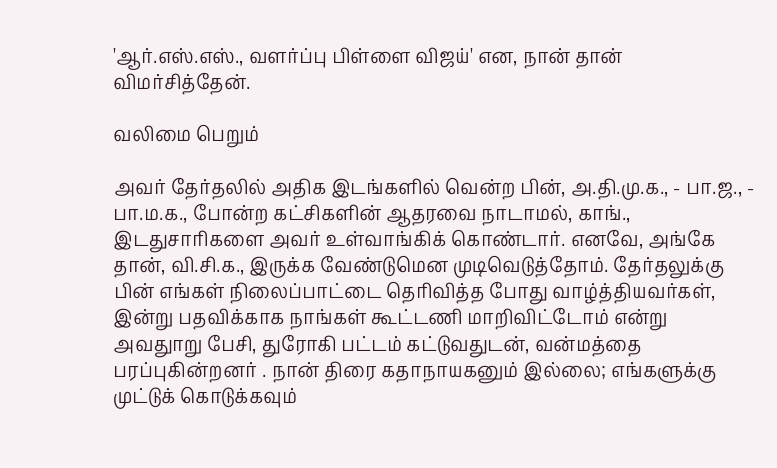'ஆர்.எஸ்.எஸ்., வளர்ப்பு பிள்ளை விஜய்' என, நான் தான் விமர்சித்தேன்.

வலிமை பெறும்

அவர் தேர்தலில் அதிக இடங்களில் வென்ற பின், அ.தி.மு.க., - பா.ஜ., - பா.ம.க., போன்ற கட்சிகளின் ஆதரவை நாடாமல், காங்., இடதுசாரிகளை அவர் உள்வாங்கிக் கொண்டார். எனவே, அங்கே தான், வி.சி.க., இருக்க வேண்டுமென முடிவெடுத்தோம். தேர்தலுக்கு பின் எங்கள் நிலைப்பாட்டை தெரிவித்த போது வாழ்த்தியவர்கள், இன்று பதவிக்காக நாங்கள் கூட்டணி மாறிவிட்டோம் என்று அவதுாறு பேசி, துரோகி பட்டம் கட்டுவதுடன், வன்மத்தை பரப்புகின்றனர் . நான் திரை கதாநாயகனும் இல்லை; எங்களுக்கு முட்டுக் கொடுக்கவும்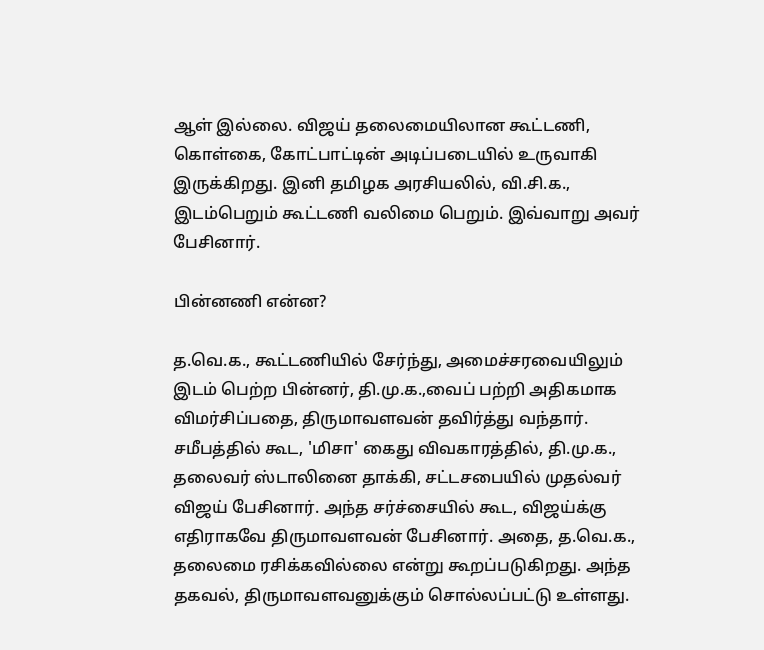ஆள் இல்லை. விஜய் தலைமையிலான கூட்டணி, கொள்கை, கோட்பாட்டின் அடிப்படையில் உருவாகி இருக்கிறது. இனி தமிழக அரசியலில், வி.சி.க., இடம்பெறும் கூட்டணி வலிமை பெறும். இவ்வாறு அவர் பேசினார்.

பின்னணி என்ன?

த.வெ.க., கூட்டணியில் சேர்ந்து, அமைச்சரவையிலும் இடம் பெற்ற பின்னர், தி.மு.க.,வைப் பற்றி அதிகமாக விமர்சிப்பதை, திருமாவளவன் தவிர்த்து வந்தார். சமீபத்தில் கூட, 'மிசா' கைது விவகாரத்தில், தி.மு.க., தலைவர் ஸ்டாலினை தாக்கி, சட்டசபையில் முதல்வர் விஜய் பேசினார். அந்த சர்ச்சையில் கூட, விஜய்க்கு எதிராகவே திருமாவளவன் பேசினார். அதை, த.வெ.க., தலைமை ரசிக்கவில்லை என்று கூறப்படுகிறது. அந்த தகவல், திருமாவளவனுக்கும் சொல்லப்பட்டு உள்ளது.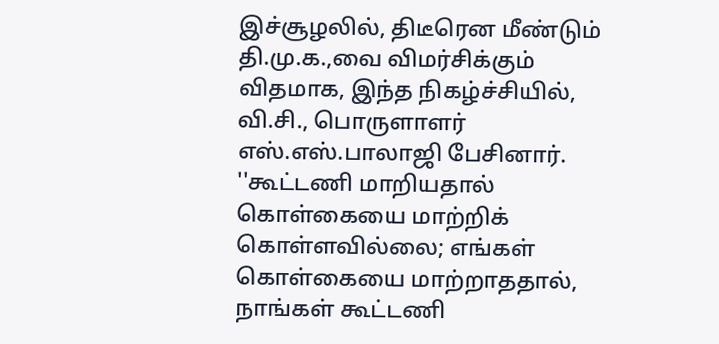இச்சூழலில், திடீரென மீண்டும் தி.மு.க.,வை விமர்சிக்கும் விதமாக, இந்த நிகழ்ச்சியில், வி.சி., பொருளாளர் எஸ்.எஸ்.பாலாஜி பேசினார். ''கூட்டணி மாறியதால் கொள்கையை மாற்றிக் கொள்ளவில்லை; எங்கள் கொள்கையை மாற்றாததால், நாங்கள் கூட்டணி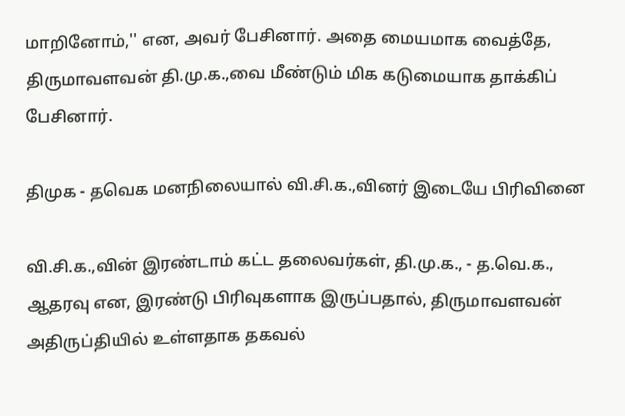மாறினோம்,'' என, அவர் பேசினார். அதை மையமாக வைத்தே, திருமாவளவன் தி.மு.க.,வை மீண்டும் மிக கடுமையாக தாக்கிப் பேசினார்.

திமுக - தவெக மனநிலையால் வி.சி.க.,வினர் இடையே பிரிவினை

வி.சி.க.,வின் இரண்டாம் கட்ட தலைவர்கள், தி.மு.க., - த.வெ.க., ஆதரவு என, இரண்டு பிரிவுகளாக இருப்பதால், திருமாவளவன் அதிருப்தியில் உள்ளதாக தகவல்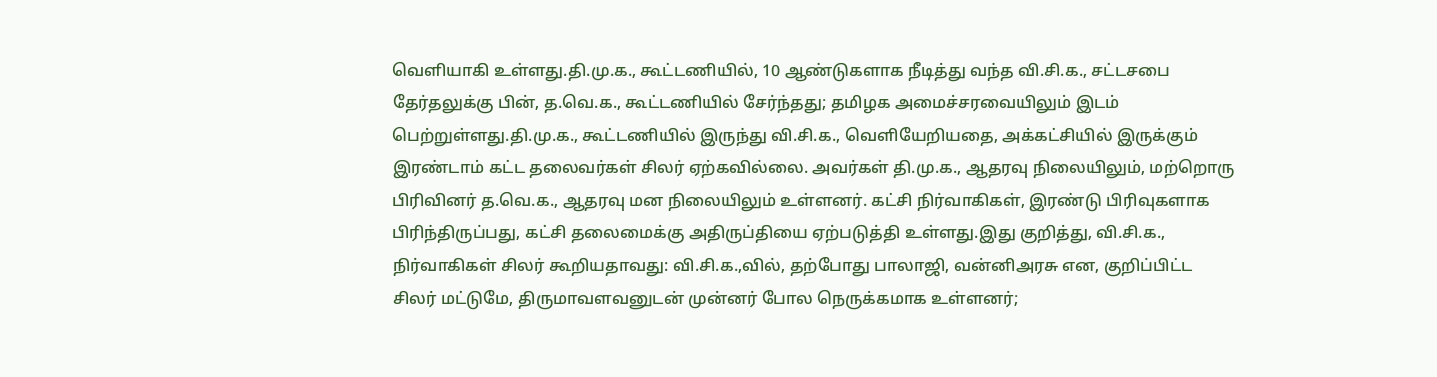வெளியாகி உள்ளது.தி.மு.க., கூட்டணியில், 10 ஆண்டுகளாக நீடித்து வந்த வி.சி.க., சட்டசபை தேர்தலுக்கு பின், த.வெ.க., கூட்டணியில் சேர்ந்தது; தமிழக அமைச்சரவையிலும் இடம் பெற்றுள்ளது.தி.மு.க., கூட்டணியில் இருந்து வி.சி.க., வெளியேறியதை, அக்கட்சியில் இருக்கும் இரண்டாம் கட்ட தலைவர்கள் சிலர் ஏற்கவில்லை. அவர்கள் தி.மு.க., ஆதரவு நிலையிலும், மற்றொரு பிரிவினர் த.வெ.க., ஆதரவு மன நிலையிலும் உள்ளனர். கட்சி நிர்வாகிகள், இரண்டு பிரிவுகளாக பிரிந்திருப்பது, கட்சி தலைமைக்கு அதிருப்தியை ஏற்படுத்தி உள்ளது.இது குறித்து, வி.சி.க., நிர்வாகிகள் சிலர் கூறியதாவது: வி.சி.க.,வில், தற்போது பாலாஜி, வன்னிஅரசு என, குறிப்பிட்ட சிலர் மட்டுமே, திருமாவளவனுடன் முன்னர் போல நெருக்கமாக உள்ளனர்;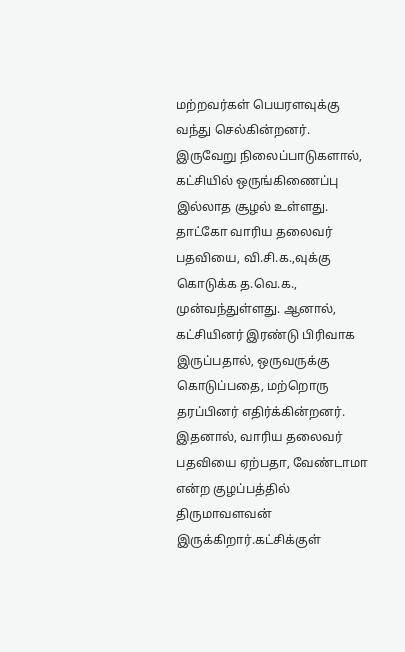மற்றவர்கள் பெயரளவுக்கு வந்து செல்கின்றனர். இருவேறு நிலைப்பாடுகளால், கட்சியில் ஒருங்கிணைப்பு இல்லாத சூழல் உள்ளது. தாட்கோ வாரிய தலைவர் பதவியை, வி.சி.க.,வுக்கு கொடுக்க த.வெ.க., முன்வந்துள்ளது. ஆனால், கட்சியினர் இரண்டு பிரிவாக இருப்பதால், ஒருவருக்கு கொடுப்பதை, மற்றொரு தரப்பினர் எதிர்க்கின்றனர். இதனால், வாரிய தலைவர் பதவியை ஏற்பதா, வேண்டாமா என்ற குழப்பத்தில் திருமாவளவன் இருக்கிறார்.கட்சிக்குள்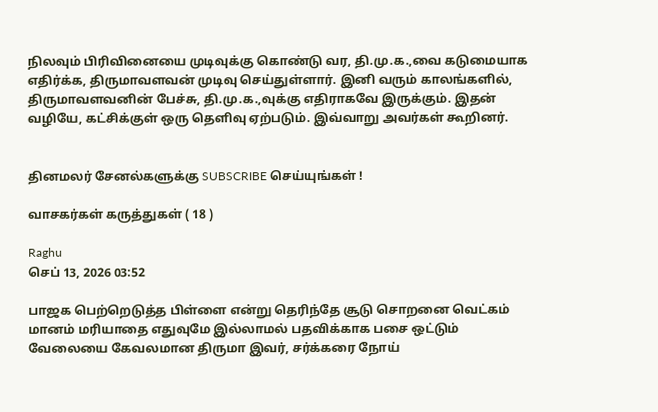நிலவும் பிரிவினையை முடிவுக்கு கொண்டு வர, தி.மு.க.,வை கடுமையாக எதிர்க்க, திருமாவளவன் முடிவு செய்துள்ளார். இனி வரும் காலங்களில், திருமாவளவனின் பேச்சு, தி.மு.க.,வுக்கு எதிராகவே இருக்கும். இதன் வழியே, கட்சிக்குள் ஒரு தெளிவு ஏற்படும். இவ்வாறு அவர்கள் கூறினர்.


தினமலர் சேனல்களுக்கு SUBSCRIBE செய்யுங்கள் !

வாசகர்கள் கருத்துகள் ( 18 )

Raghu
செப் 13, 2026 03:52

பாஜக பெற்றெடுத்த பிள்ளை என்று தெரிந்தே சூடு சொறனை வெட்கம் மானம் மரியாதை எதுவுமே இல்லாமல் பதவிக்காக பசை ஒட்டும் வேலையை கேவலமான திருமா இவர், சர்க்கரை நோய்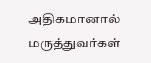அதிகமானால் மருத்துவர்கள்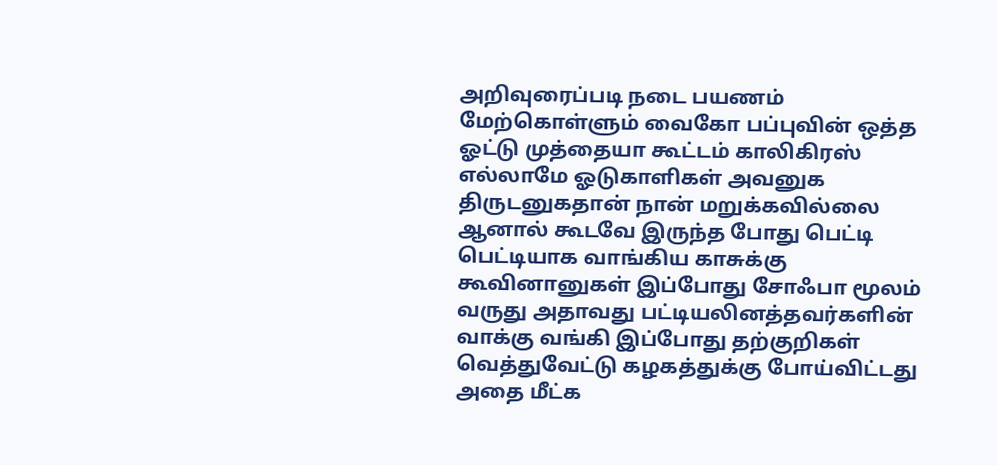அறிவுரைப்படி நடை பயணம் மேற்கொள்ளும் வைகோ பப்புவின் ஒத்த ஓட்டு முத்தையா கூட்டம் காலிகிரஸ் எல்லாமே ஓடுகாளிகள் அவனுக திருடனுகதான் நான் மறுக்கவில்லை ஆனால் கூடவே இருந்த போது பெட்டி பெட்டியாக வாங்கிய காசுக்கு கூவினானுகள் இப்போது சோஃபா மூலம் வருது அதாவது பட்டியலினத்தவர்களின் வாக்கு வங்கி இப்போது தற்குறிகள் வெத்துவேட்டு கழகத்துக்கு போய்விட்டது அதை மீட்க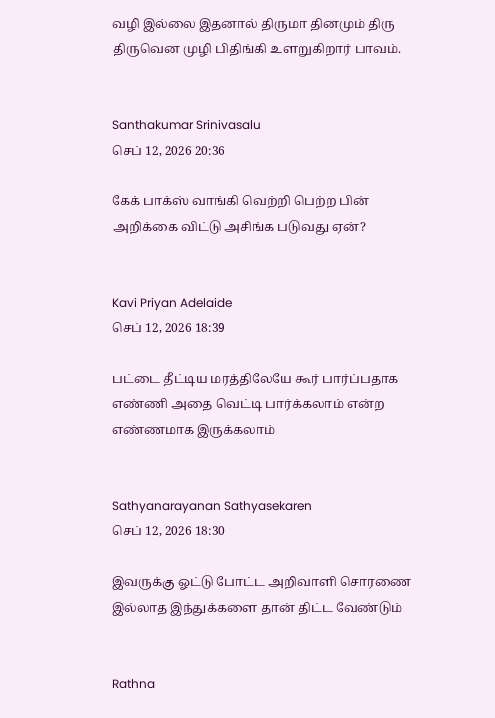வழி இல்லை இதனால் திருமா தினமும் திரு திருவென முழி பிதிங்கி உளறுகிறார் பாவம்.


Santhakumar Srinivasalu
செப் 12, 2026 20:36

கேக் பாக்ஸ் வாங்கி வெற்றி பெற்ற பின் அறிக்கை விட்டு அசிங்க படுவது ஏன்?


Kavi Priyan Adelaide
செப் 12, 2026 18:39

பட்டை தீட்டிய மரத்திலேயே கூர் பார்ப்பதாக எண்ணி அதை வெட்டி பார்க்கலாம் என்ற எண்ணமாக இருக்கலாம்


Sathyanarayanan Sathyasekaren
செப் 12, 2026 18:30

இவருக்கு ஓட்டு போட்ட அறிவாளி சொரணை இல்லாத இந்துக்களை தான் திட்ட வேண்டும்


Rathna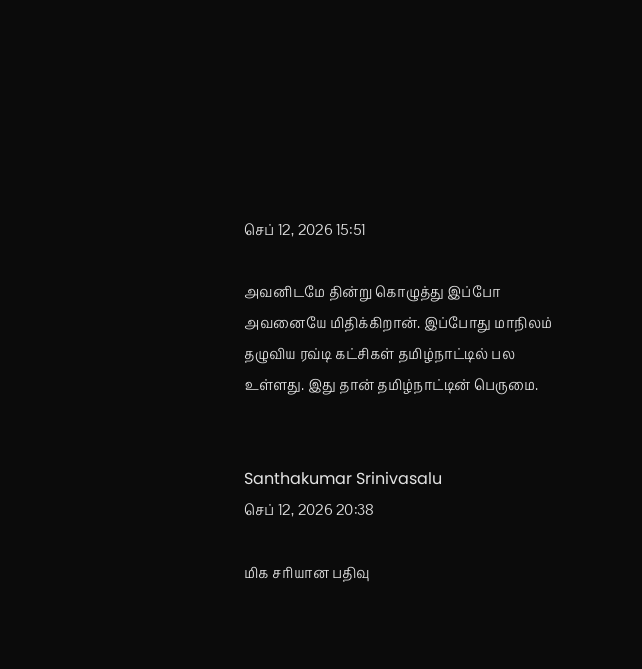செப் 12, 2026 15:51

அவனிடமே தின்று கொழுத்து இப்போ அவனையே மிதிக்கிறான். இப்போது மாநிலம் தழுவிய ரவ்டி கட்சிகள் தமிழ்நாட்டில் பல உள்ளது. இது தான் தமிழ்நாட்டின் பெருமை.


Santhakumar Srinivasalu
செப் 12, 2026 20:38

மிக சரியான பதிவு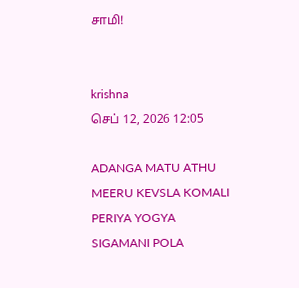சாமி!


krishna
செப் 12, 2026 12:05

ADANGA MATU ATHU MEERU KEVSLA KOMALI PERIYA YOGYA SIGAMANI POLA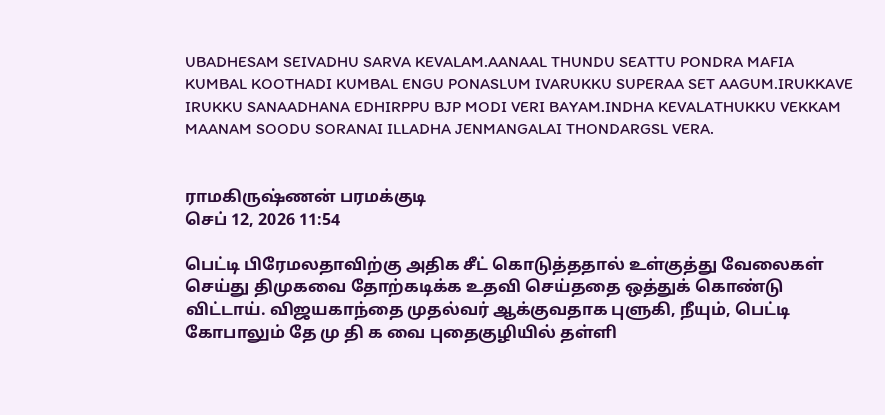UBADHESAM SEIVADHU SARVA KEVALAM.AANAAL THUNDU SEATTU PONDRA MAFIA KUMBAL KOOTHADI KUMBAL ENGU PONASLUM IVARUKKU SUPERAA SET AAGUM.IRUKKAVE IRUKKU SANAADHANA EDHIRPPU BJP MODI VERI BAYAM.INDHA KEVALATHUKKU VEKKAM MAANAM SOODU SORANAI ILLADHA JENMANGALAI THONDARGSL VERA.


ராமகிருஷ்ணன் பரமக்குடி
செப் 12, 2026 11:54

பெட்டி பிரேமலதாவிற்கு அதிக சீட் கொடுத்ததால் உள்குத்து வேலைகள் செய்து திமுகவை தோற்கடிக்க உதவி செய்ததை ஒத்துக் கொண்டு விட்டாய். விஜயகாந்தை முதல்வர் ஆக்குவதாக புளுகி, நீயும், பெட்டி கோபாலும் தே மு தி க வை புதைகுழியில் தள்ளி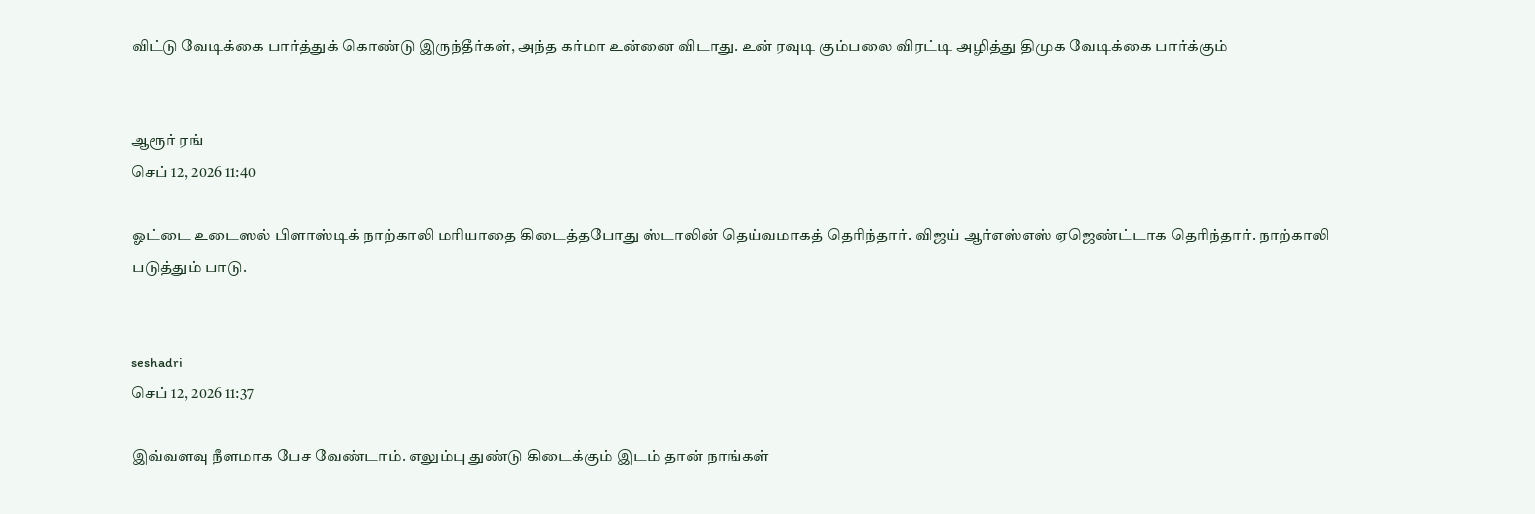விட்டு வேடிக்கை பார்த்துக் கொண்டு இருந்தீர்கள், அந்த கர்மா உன்னை விடாது. உன் ரவுடி கும்பலை விரட்டி அழித்து திமுக வேடிக்கை பார்க்கும்


ஆரூர் ரங்
செப் 12, 2026 11:40

ஓட்டை உடைஸல் பிளாஸ்டிக் நாற்காலி மரியாதை கிடைத்தபோது ஸ்டாலின் தெய்வமாகத் தெரிந்தார். விஜய் ஆர்எஸ்எஸ் ஏஜெண்ட்டாக தெரிந்தார். நாற்காலி படுத்தும் பாடு.


seshadri
செப் 12, 2026 11:37

இவ்வளவு நீளமாக பேச வேண்டாம். எலும்பு துண்டு கிடைக்கும் இடம் தான் நாங்கள்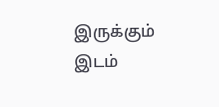இருக்கும் இடம்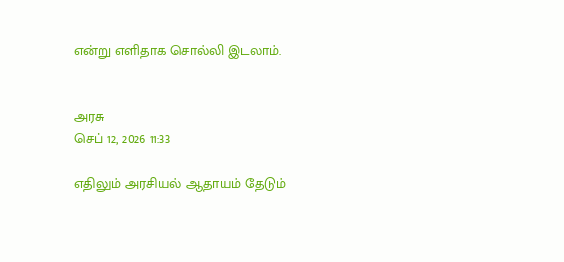என்று எளிதாக சொல்லி இடலாம்.


அரசு
செப் 12, 2026 11:33

எதிலும் அரசியல் ஆதாயம் தேடும்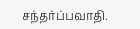சந்தர்ப்பவாதி.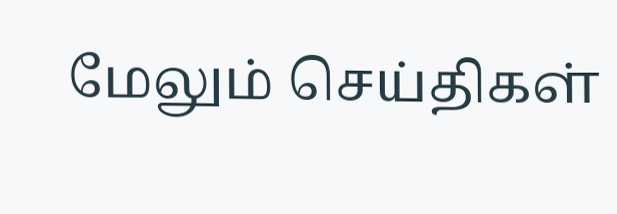மேலும் செய்திகள்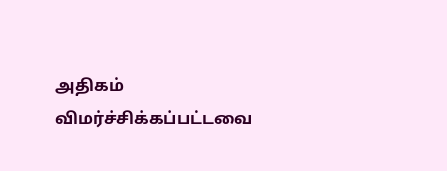அதிகம் விமர்ச்சிக்கப்பட்டவை